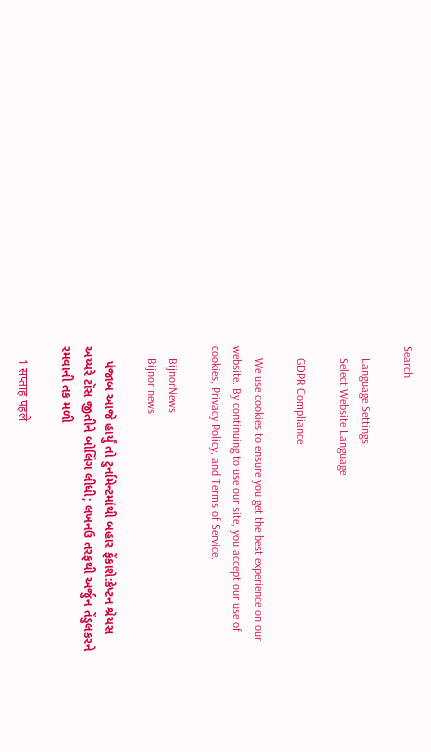Search

    Language Settings
    Select Website Language

    GDPR Compliance

    We use cookies to ensure you get the best experience on our website. By continuing to use our site, you accept our use of cookies, Privacy Policy, and Terms of Service.

    BijnorNews
    Bijnor news

    પંજાબ આજે હાર્યું તો ટુર્નામેન્ટમાંથી બહાર ફેંકાશે:કેપ્ટન શ્રેયસ અય્યરે ટૉસ જીતીને બોલિંગ લીધી; લખનઉ તરફથી અર્જુન તેંડુલકરને રમવાની તક મળી

    1 सप्ताह पहले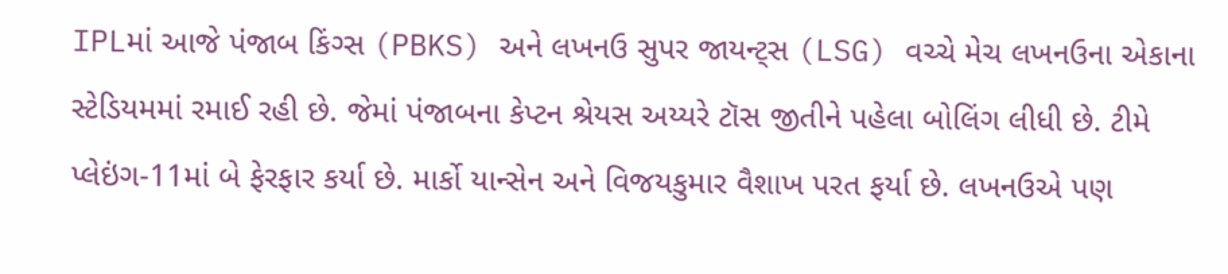IPLમાં આજે પંજાબ કિંગ્સ (PBKS) અને લખનઉ સુપર જાયન્ટ્સ (LSG) વચ્ચે મેચ લખનઉના એકાના સ્ટેડિયમમાં રમાઈ રહી છે. જેમાં પંજાબના કેપ્ટન શ્રેયસ અય્યરે ટૉસ જીતીને પહેલા બોલિંગ લીધી છે. ટીમે પ્લેઇંગ-11માં બે ફેરફાર કર્યા છે. માર્કો યાન્સેન અને વિજયકુમાર વૈશાખ પરત ફર્યા છે. લખનઉએ પણ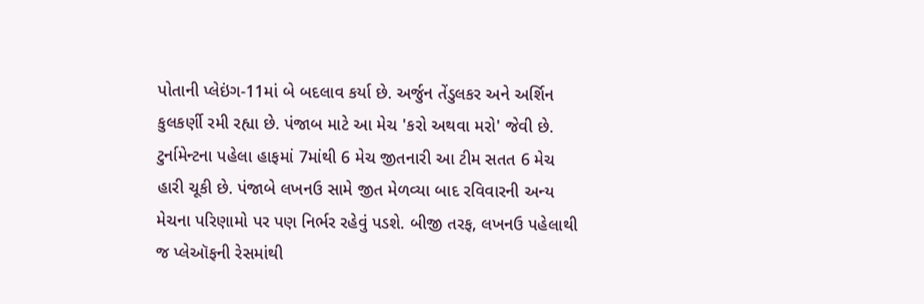પોતાની પ્લેઇંગ-11માં બે બદલાવ કર્યા છે. અર્જુન તેંડુલકર અને અર્શિન કુલકર્ણી રમી રહ્યા છે. પંજાબ માટે આ મેચ 'કરો અથવા મરો' જેવી છે. ટુર્નામેન્ટના પહેલા હાફમાં 7માંથી 6 મેચ જીતનારી આ ટીમ સતત 6 મેચ હારી ચૂકી છે. પંજાબે લખનઉ સામે જીત મેળવ્યા બાદ રવિવારની અન્ય મેચના પરિણામો પર પણ નિર્ભર રહેવું પડશે. બીજી તરફ, લખનઉ પહેલાથી જ પ્લેઑફની રેસમાંથી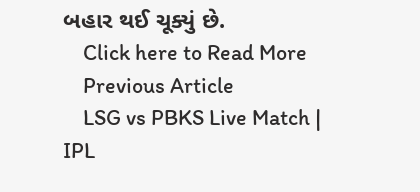બહાર થઈ ચૂક્યું છે.
    Click here to Read More
    Previous Article
    LSG vs PBKS Live Match | IPL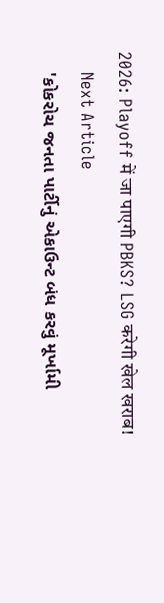2026: Playoff में जा पाएगी PBKS? LSG करेगी खेल खराब!
    Next Article
    'કોકરોચ જનતા પાર્ટીનું એકાઉન્ટ બંધ કરવું મૂર્ખામી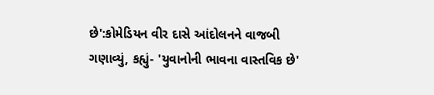છે':કોમેડિયન વીર દાસે આંદોલનને વાજબી ગણાવ્યું, કહ્યું- 'યુવાનોની ભાવના વાસ્તવિક છે'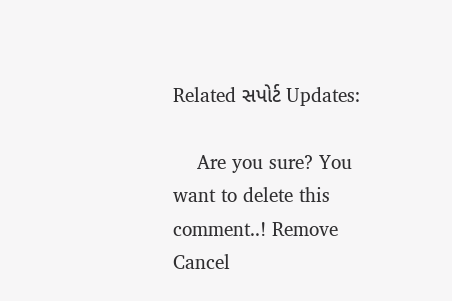Related સપોર્ટ Updates:

    Are you sure? You want to delete this comment..! Remove Cancel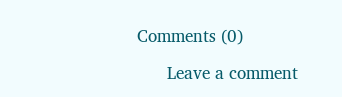Comments (0)

      Leave a comment